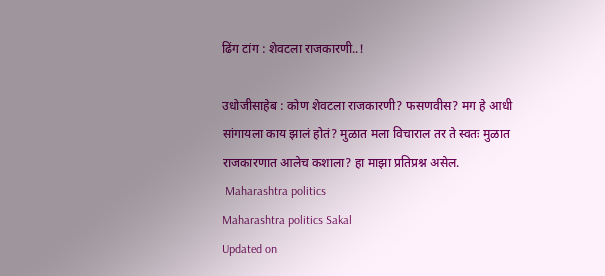ढिंग टांग : शेवटला राजकारणी..!

उधोजीसाहेब : कोण शेवटला राजकारणी? फसणवीस? मग हे आधी सांगायला काय झालं होतं? मुळात मला विचाराल तर ते स्वतः मुळात राजकारणात आलेच कशाला? हा माझा प्रतिप्रश्न असेल.
 Maharashtra politics
Maharashtra politics Sakal
Updated on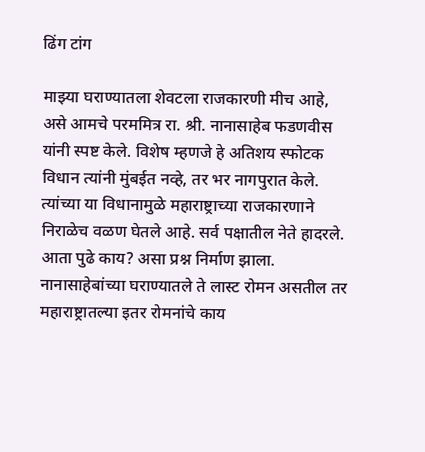ढिंग टांग

माझ्या घराण्यातला शेवटला राजकारणी मीच आहे, असे आमचे परममित्र रा. श्री. नानासाहेब फडणवीस यांनी स्पष्ट केले. विशेष म्हणजे हे अतिशय स्फोटक विधान त्यांनी मुंबईत नव्हे, तर भर नागपुरात केले. त्यांच्या या विधानामुळे महाराष्ट्राच्या राजकारणाने निराळेच वळण घेतले आहे. सर्व पक्षातील नेते हादरले. आता पुढे काय? असा प्रश्न निर्माण झाला. नानासाहेबांच्या घराण्यातले ते लास्ट रोमन असतील तर महाराष्ट्रातल्या इतर रोमनांचे काय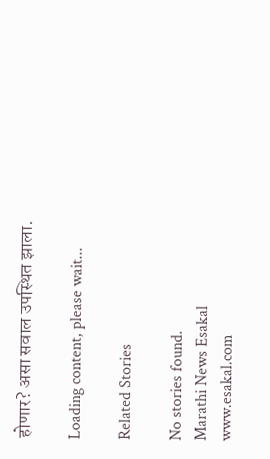होणार? असा सवाल उपस्थित झाला.

Loading content, please wait...

Related Stories

No stories found.
Marathi News Esakal
www.esakal.com